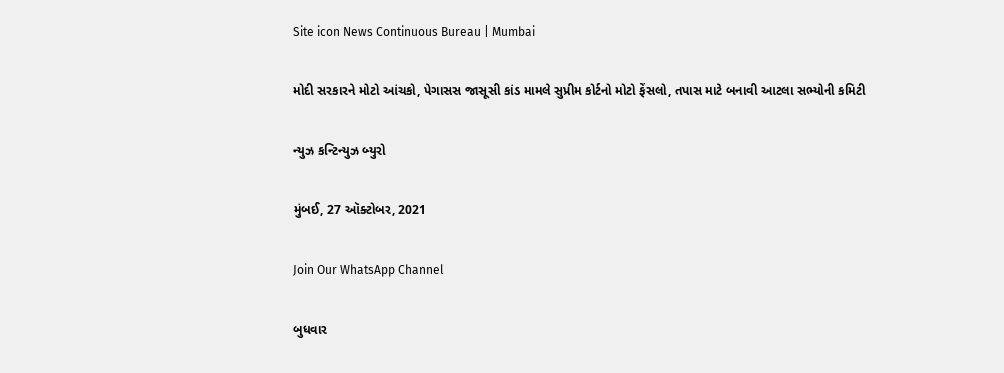Site icon News Continuous Bureau | Mumbai

મોદી સરકારને મોટો આંચકો, પેગાસસ જાસૂસી કાંડ મામલે સુપ્રીમ કોર્ટનો મોટો ફેંસલો, તપાસ માટે બનાવી આટલા સભ્યોની કમિટી

ન્યુઝ કન્ટિન્યુઝ બ્યુરો

મુંબઈ, 27 ઑક્ટોબર, 2021

Join Our WhatsApp Channel

બુધવાર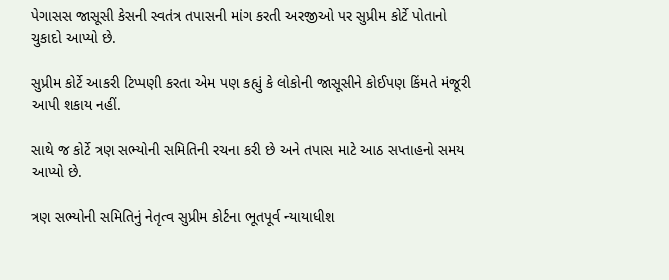પેગાસસ જાસૂસી કેસની સ્વતંત્ર તપાસની માંગ કરતી અરજીઓ પર સુપ્રીમ કોર્ટે પોતાનો ચુકાદો આપ્યો છે.

સુપ્રીમ કોર્ટે આકરી ટિપ્પણી કરતા એમ પણ કહ્યું કે લોકોની જાસૂસીને કોઈપણ કિંમતે મંજૂરી આપી શકાય નહીં.

સાથે જ કોર્ટે ત્રણ સભ્યોની સમિતિની રચના કરી છે અને તપાસ માટે આઠ સપ્તાહનો સમય આપ્યો છે.

ત્રણ સભ્યોની સમિતિનું નેતૃત્વ સુપ્રીમ કોર્ટના ભૂતપૂર્વ ન્યાયાધીશ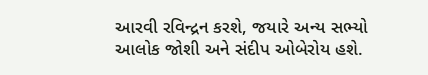આરવી રવિન્દ્રન કરશે, જયારે અન્ય સભ્યો આલોક જોશી અને સંદીપ ઓબેરોય હશે.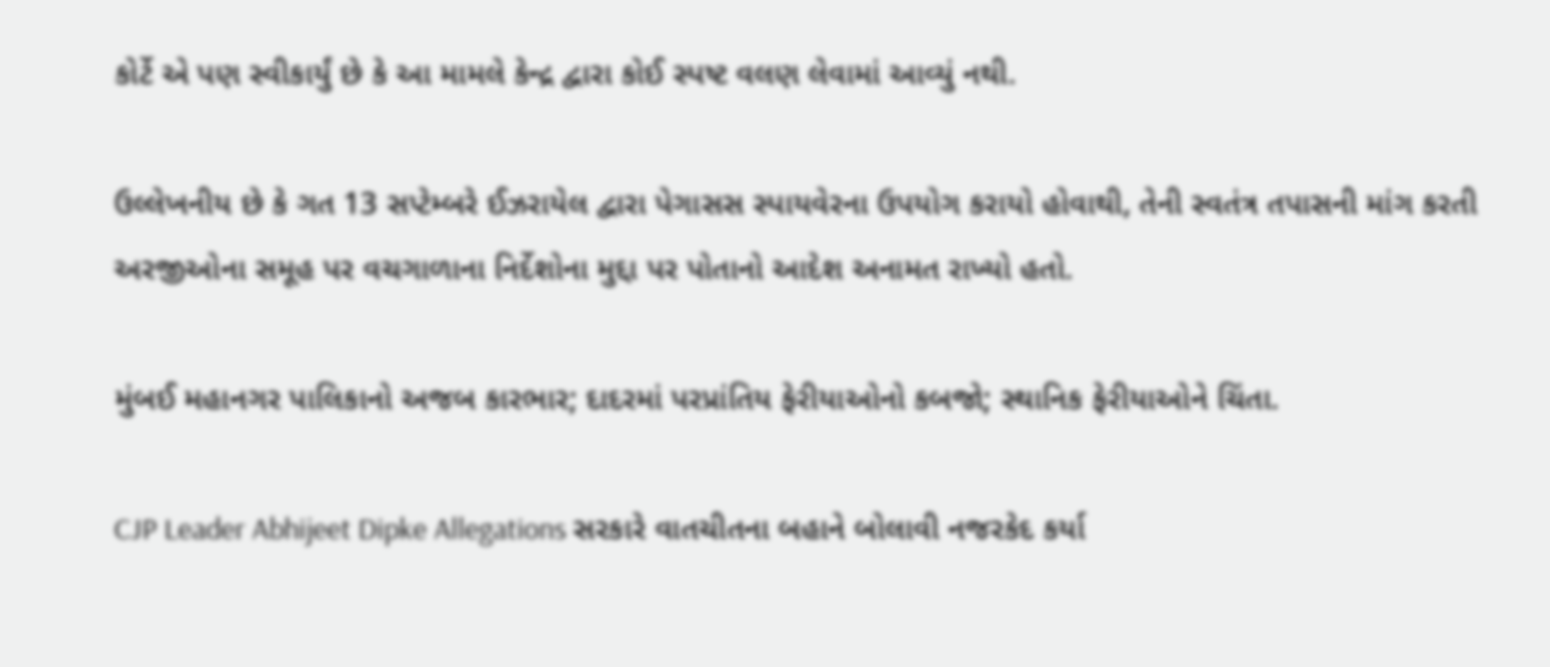કોર્ટે એ પણ સ્વીકાર્યું છે કે આ મામલે કેન્દ્ર દ્વારા કોઈ સ્પષ્ટ વલણ લેવામાં આવ્યું નથી.

ઉલ્લેખનીય છે કે ગત 13 સપ્ટેમ્બરે ઈઝરાયેલ દ્વારા પેગાસસ સ્પાયવેરના ઉપયોગ કરાયો હોવાથી, તેની સ્વતંત્ર તપાસની માંગ કરતી અરજીઓના સમૂહ પર વચગાળાના નિર્દેશોના મુદ્દા પર પોતાનો આદેશ અનામત રાખ્યો હતો.

મુંબઈ મહાનગર પાલિકાનો અજબ કારભાર; દાદરમાં પરપ્રાંતિય ફેરીયાઓનો કબજો; સ્થાનિક ફેરીયાઓને ચિંતા.

CJP Leader Abhijeet Dipke Allegations સરકારે વાતચીતના બહાને બોલાવી નજરકેદ કર્યા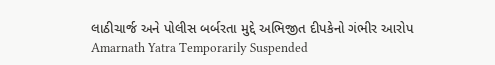લાઠીચાર્જ અને પોલીસ બર્બરતા મુદ્દે અભિજીત દીપકેનો ગંભીર આરોપ
Amarnath Yatra Temporarily Suspended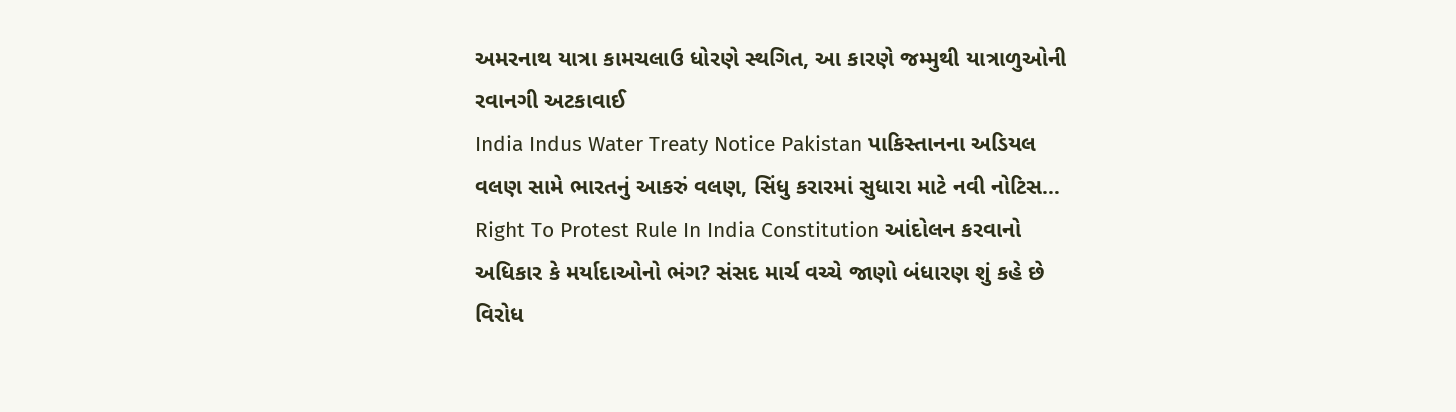અમરનાથ યાત્રા કામચલાઉ ધોરણે સ્થગિત, આ કારણે જમ્મુથી યાત્રાળુઓની રવાનગી અટકાવાઈ
India Indus Water Treaty Notice Pakistan પાકિસ્તાનના અડિયલ વલણ સામે ભારતનું આકરું વલણ, સિંધુ કરારમાં સુધારા માટે નવી નોટિસ…
Right To Protest Rule In India Constitution આંદોલન કરવાનો અધિકાર કે મર્યાદાઓનો ભંગ? સંસદ માર્ચ વચ્ચે જાણો બંધારણ શું કહે છે વિરોધ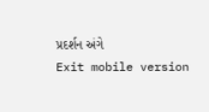પ્રદર્શન અંગે
Exit mobile version